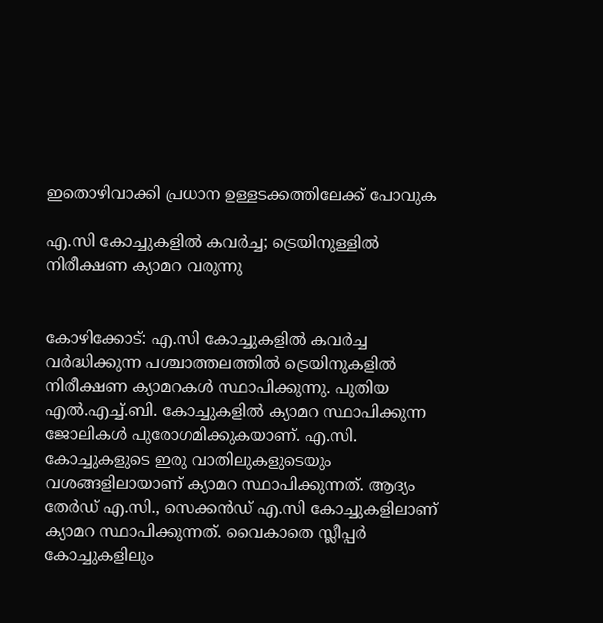ഇതൊഴിവാക്കി പ്രധാന ഉള്ളടക്കത്തിലേക്ക് പോവുക

എ.സി കോച്ചുകളിൽ കവർച്ച; ട്രെയിനുള്ളിൽ നിരീക്ഷണ ക്യാമറ വരുന്നു


കോഴിക്കോട്: എ.സി കോച്ചുകളിൽ കവർച്ച വർദ്ധിക്കുന്ന പശ്ചാത്തലത്തിൽ ട്രെയിനുകളിൽ നിരീക്ഷണ ക്യാമറകൾ സ്ഥാപിക്കുന്നു. പുതിയ എൽ.എച്ച്.ബി. കോച്ചുകളിൽ ക്യാമറ സ്ഥാപിക്കുന്ന ജോലികൾ പുരോഗമിക്കുകയാണ്. എ.സി. കോച്ചുകളുടെ ഇരു വാതിലുകളുടെയും വശങ്ങളിലായാണ് ക്യാമറ സ്ഥാപിക്കുന്നത്. ആദ്യം തേർഡ് എ.സി., സെക്കൻഡ് എ.സി കോച്ചുകളിലാണ് ക്യാമറ സ്ഥാപിക്കുന്നത്. വൈകാതെ സ്ലീപ്പർ കോച്ചുകളിലും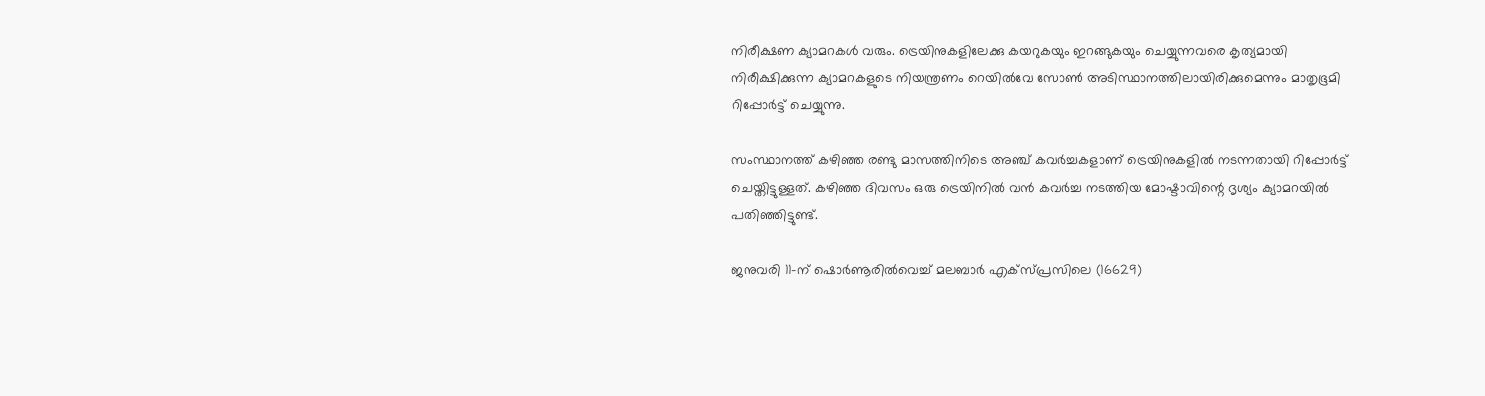നിരീക്ഷണ ക്യാമറകൾ വരും. ട്രെയിനുകളിലേക്കു കയറുകയും ഇറങ്ങുകയും ചെയ്യുന്നവരെ കൃത്യമായി നിരീക്ഷിക്കുന്ന ക്യാമറകളുടെ നിയന്ത്രണം റെയിൽവേ സോൺ അടിസ്ഥാനത്തിലായിരിക്കുമെന്നും മാതൃഭൂമി റിപ്പോർട്ട് ചെയ്യുന്നു.

സംസ്ഥാനത്ത് കഴിഞ്ഞ രണ്ടു മാസത്തിനിടെ അഞ്ച് കവർച്ചകളാണ് ട്രെയിനുകളിൽ നടന്നതായി റിപ്പോർട്ട് ചെയ്തിട്ടുള്ളത്. കഴിഞ്ഞ ദിവസം ഒരു ട്രെയിനിൽ വൻ കവർച്ച നടത്തിയ മോഷ്ടാവിന്റെ ദൃശ്യം ക്യാമറയിൽ പതിഞ്ഞിട്ടുണ്ട്.

ജനുവരി 11-ന് ഷൊർണൂരിൽവെച്ച് മലബാർ എക്‌സ്‌പ്രസിലെ (16629)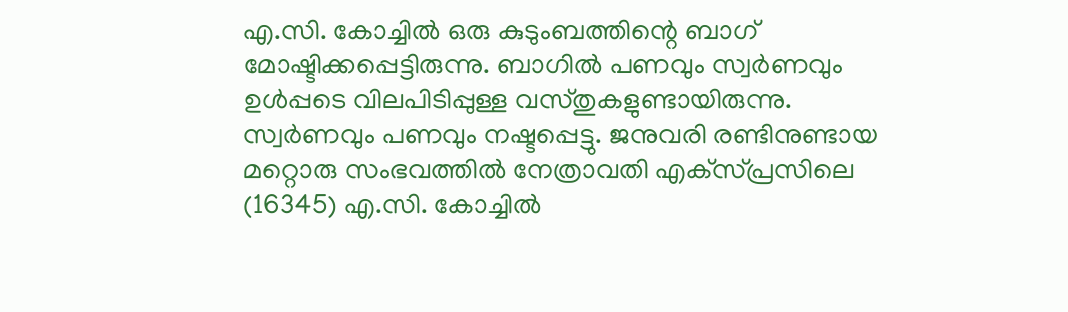എ.സി. കോച്ചിൽ ഒരു കുടുംബത്തിന്റെ ബാഗ് മോഷ്ടിക്കപ്പെട്ടിരുന്നു. ബാഗിൽ പണവും സ്വർണവും ഉൾപ്പടെ വിലപിടിപ്പുള്ള വസ്തുകളുണ്ടായിരുന്നു. സ്വർണവും പണവും നഷ്ടപ്പെട്ടു. ജനുവരി രണ്ടിനുണ്ടായ മറ്റൊരു സംഭവത്തിൽ നേത്രാവതി എക്‌സ്‌പ്രസിലെ (16345) എ.സി. കോച്ചിൽ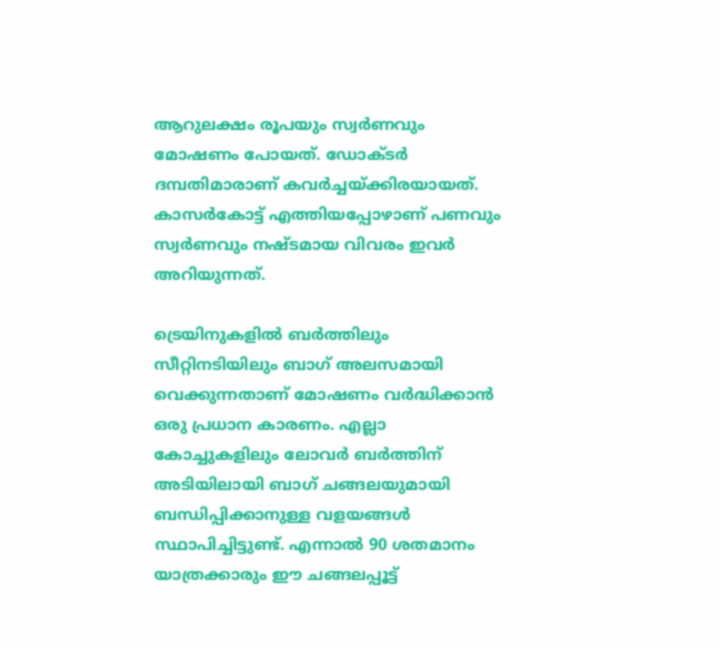ആറുലക്ഷം രൂപയും സ്വർണവും മോഷണം പോയത്. ഡോക്ടർ ദമ്പതിമാരാണ് കവർച്ചയ്ക്കിരയായത്. കാസർകോട്ട് എത്തിയപ്പോഴാണ് പണവും സ്വർണവും നഷ്ടമായ വിവരം ഇവർ അറിയുന്നത്.

ട്രെയിനുകളിൽ ബർത്തിലും സീറ്റിനടിയിലും ബാഗ് അലസമായി വെക്കുന്നതാണ് മോഷണം വർദ്ധിക്കാൻ ഒരു പ്രധാന കാരണം. എല്ലാ കോച്ചുകളിലും ലോവർ ബർത്തിന് അടിയിലായി ബാഗ് ചങ്ങലയുമായി ബന്ധിപ്പിക്കാനുള്ള വളയങ്ങൾ സ്ഥാപിച്ചിട്ടുണ്ട്. എന്നാൽ 90 ശതമാനം യാത്രക്കാരും ഈ ചങ്ങലപ്പൂട്ട്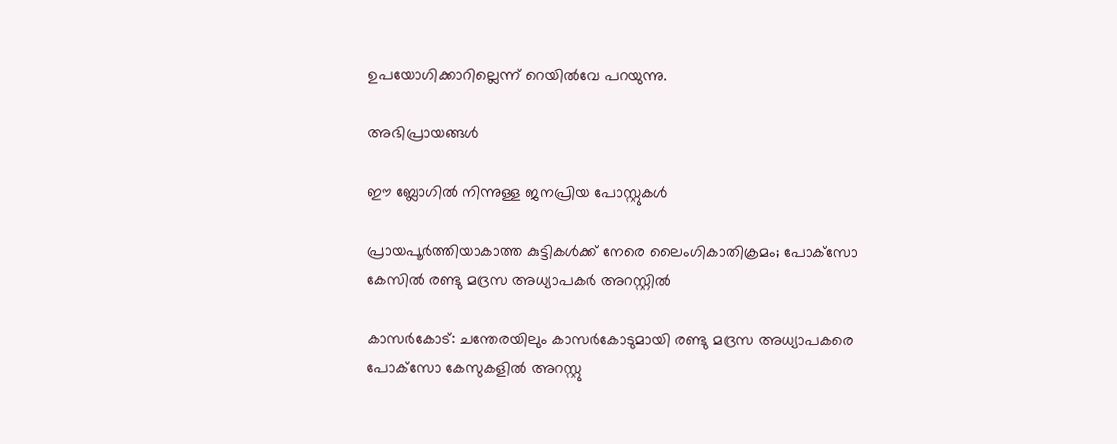ഉപയോഗിക്കാറില്ലെന്ന് റെയിൽവേ പറയുന്നു.

അഭിപ്രായങ്ങള്‍

ഈ ബ്ലോഗിൽ നിന്നുള്ള ജനപ്രിയ പോസ്റ്റുകള്‍‌

പ്രായപൂർത്തിയാകാത്ത കുട്ടികൾക്ക് നേരെ ലൈംഗികാതിക്രമം; പോക്‌സോ കേസില്‍ രണ്ടു മദ്രസ അധ്യാപകര്‍ അറസ്റ്റില്‍

കാസര്‍കോട്‌: ചന്തേരയിലും കാസര്‍കോടുമായി രണ്ടു മദ്രസ അധ്യാപകരെ പോക്‌സോ കേസുകളില്‍ അറസ്റ്റു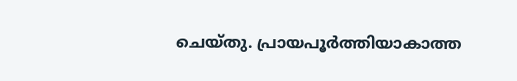ചെയ്‌തു. പ്രായപൂർത്തിയാകാത്ത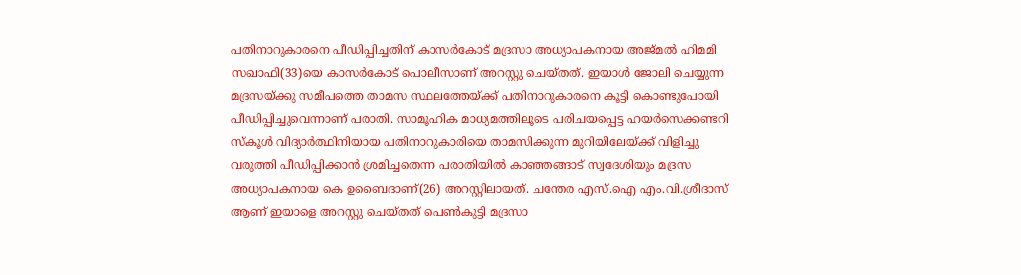പതിനാറുകാരനെ പീഡിപ്പിച്ചതിന് കാസർകോട് മദ്രസാ അധ്യാപകനായ അജ്‌മല്‍ ഹിമമി സഖാഫി(33)യെ കാസര്‍കോട്‌ പൊലീസാണ് അറസ്റ്റു ചെയ്‌തത്. ഇയാള്‍ ജോലി ചെയ്യുന്ന മദ്രസയ്‌ക്കു സമീപത്തെ താമസ സ്ഥലത്തേയ്‌ക്ക്‌ പതിനാറുകാരനെ കൂട്ടി കൊണ്ടുപോയി പീഡിപ്പിച്ചുവെന്നാണ് പരാതി. സാമൂഹിക മാധ്യമത്തിലൂടെ പരിചയപ്പെട്ട ഹയര്‍സെക്കണ്ടറി സ്‌കൂള്‍ വിദ്യാര്‍ത്ഥിനിയായ പതിനാറുകാരിയെ താമസിക്കുന്ന മുറിയിലേയ്‌ക്ക്‌ വിളിച്ചു വരുത്തി പീഡിപ്പിക്കാന്‍ ശ്രമിച്ചതെന്ന പരാതിയിൽ കാഞ്ഞങ്ങാട്‌ സ്വദേശിയും മദ്രസ അധ്യാപകനായ കെ ഉബൈദാണ്(26) അറസ്റ്റിലായത്. ചന്തേര എസ്‌.ഐ എം.വി.ശ്രീദാസ്‌ ആണ്‌ ഇയാളെ അറസ്റ്റു ചെയ്‌തത്‌ പെൺകുട്ടി മദ്രസാ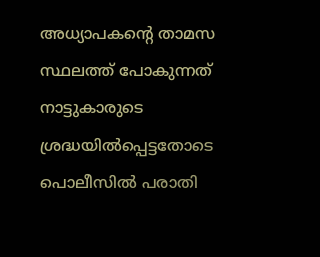അധ്യാപകന്‍റെ താമസ സ്ഥലത്ത് പോകുന്നത് നാട്ടുകാരുടെ ശ്രദ്ധയില്‍പ്പെട്ടതോടെ പൊലീസില്‍ പരാതി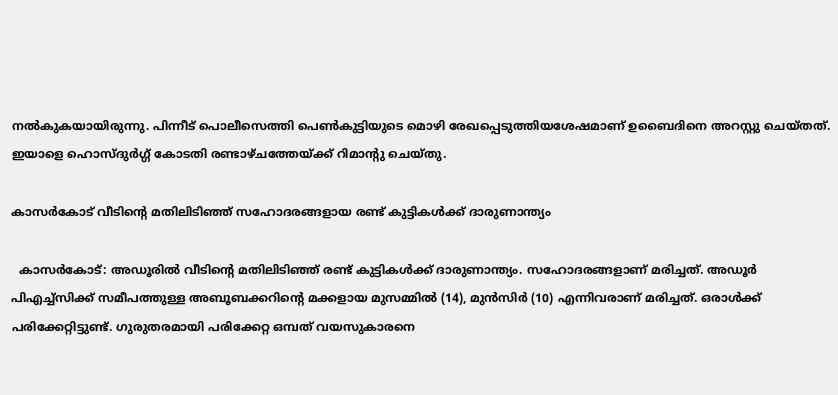നല്‍കുകയായിരുന്നു. പിന്നീട്‌ പൊലീസെത്തി പെണ്‍കുട്ടിയുടെ മൊഴി രേഖപ്പെടുത്തിയശേഷമാണ്‌ ഉബൈദിനെ അറസ്റ്റു ചെയ്‌തത്‌. ഇയാളെ ഹൊസ്‌ദുര്‍ഗ്ഗ്‌ കോടതി രണ്ടാഴ്‌ചത്തേയ്‌ക്ക്‌ റിമാന്റു ചെയ്‌തു.

കാസര്‍കോട് വീടിന്റെ മതിലിടിഞ്ഞ് സഹോദരങ്ങളായ രണ്ട് കുട്ടികള്‍ക്ക് ദാരുണാന്ത്യം

  കാസര്‍കോട്: അഡൂരില്‍ വീടിന്റെ മതിലിടിഞ്ഞ് രണ്ട് കുട്ടികള്‍ക്ക് ദാരുണാന്ത്യം. സഹോദരങ്ങളാണ് മരിച്ചത്. അഡൂര്‍ പിഎച്ച്‌സിക്ക് സമീപത്തുള്ള അബൂബക്കറിന്റെ മക്കളായ മുസമ്മില്‍ (14), മുന്‍സിര്‍ (10) എന്നിവരാണ് മരിച്ചത്. ഒരാള്‍ക്ക് പരിക്കേറ്റിട്ടുണ്ട്. ഗുരുതരമായി പരിക്കേറ്റ ഒമ്പത് വയസുകാരനെ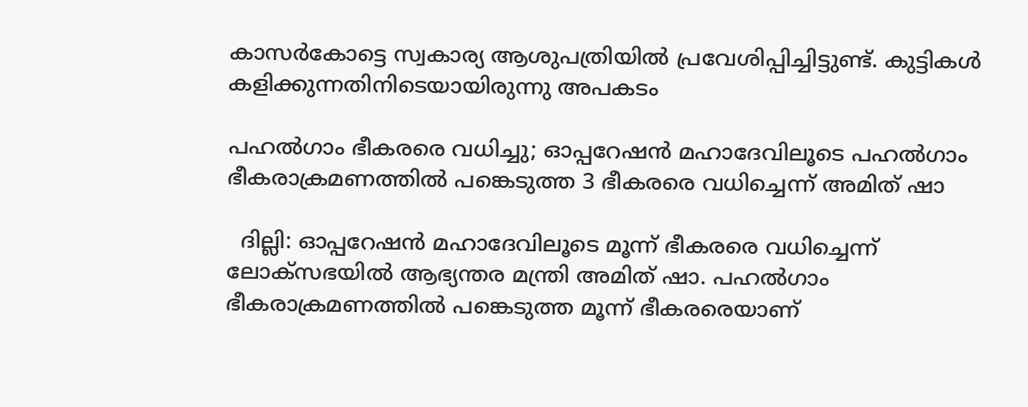കാസര്‍കോട്ടെ സ്വകാര്യ ആശുപത്രിയില്‍ പ്രവേശിപ്പിച്ചിട്ടുണ്ട്. കുട്ടികൾ കളിക്കുന്നതിനിടെയായിരുന്നു അപകടം

പഹൽഗാം ഭീകരരെ വധിച്ചു; ഓപ്പറേഷൻ മഹാദേവിലൂടെ പഹൽഗാം ഭീകരാക്രമണത്തിൽ പങ്കെടുത്ത 3 ഭീകരരെ വധിച്ചെന്ന് അമിത് ഷാ

  ദില്ലി: ഓപ്പറേഷൻ മഹാദേവിലൂടെ മൂന്ന് ഭീകരരെ വധിച്ചെന്ന് ലോക്സഭയിൽ ആഭ്യന്തര മന്ത്രി അമിത് ഷാ. പഹൽഗാം ഭീകരാക്രമണത്തിൽ പങ്കെടുത്ത മൂന്ന് ഭീകരരെയാണ്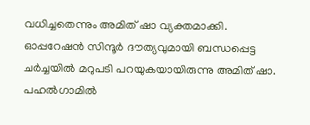വധിച്ചതെന്നും അമിത് ഷാ വ്യക്തമാക്കി. ഓപ്പറേഷൻ സിന്ദൂര്‍ ദൗത്യവുമായി ബന്ധപ്പെട്ട ചര്‍ച്ചയിൽ മറുപടി പറയുകയായിരുന്നു അമിത് ഷാ. പഹൽഗാമിൽ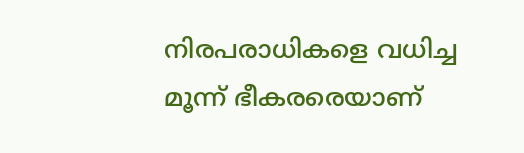നിരപരാധികളെ വധിച്ച മൂന്ന് ഭീകരരെയാണ്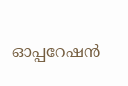ഓപ്പറേഷൻ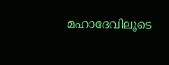മഹാദേവിലൂടെ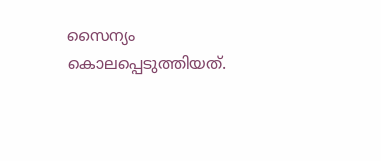സൈന്യം കൊലപ്പെടുത്തിയത്.